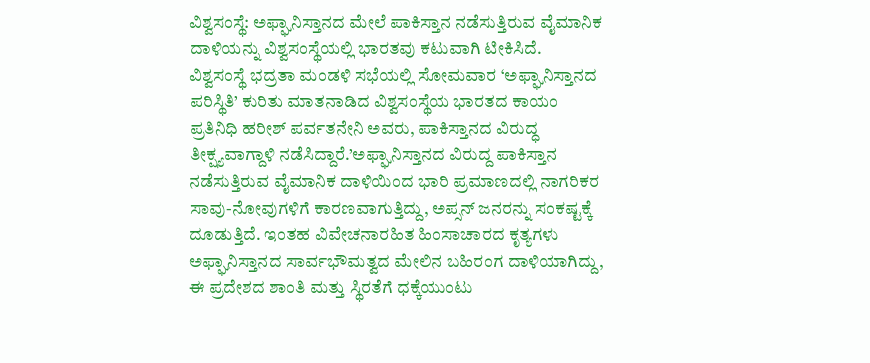ವಿಶ್ವಸಂಸ್ಥೆ: ಅಫ್ಘಾನಿಸ್ತಾನದ ಮೇಲೆ ಪಾಕಿಸ್ತಾನ ನಡೆಸುತ್ತಿರುವ ವೈಮಾನಿಕ ದಾಳಿಯನ್ನು ವಿಶ್ವಸಂಸ್ಥೆಯಲ್ಲಿ ಭಾರತವು ಕಟುವಾಗಿ ಟೀಕಿಸಿದೆ.
ವಿಶ್ವಸಂಸ್ಥೆ ಭದ್ರತಾ ಮಂಡಳಿ ಸಭೆಯಲ್ಲಿ ಸೋಮವಾರ ‘ಅಫ್ಘಾನಿಸ್ತಾನದ ಪರಿಸ್ಥಿತಿ’ ಕುರಿತು ಮಾತನಾಡಿದ ವಿಶ್ವಸಂಸ್ಥೆಯ ಭಾರತದ ಕಾಯಂ ಪ್ರತಿನಿಧಿ ಹರೀಶ್ ಪರ್ವತನೇನಿ ಅವರು, ಪಾಕಿಸ್ತಾನದ ವಿರುದ್ಧ ತೀಕ್ಷ್ಯವಾಗ್ದಾಳಿ ನಡೆಸಿದ್ದಾರೆ.’ಅಫ್ಘಾನಿಸ್ತಾನದ ವಿರುದ್ದ ಪಾಕಿಸ್ತಾನ ನಡೆಸುತ್ತಿರುವ ವೈಮಾನಿಕ ದಾಳಿಯಿಂದ ಭಾರಿ ಪ್ರಮಾಣದಲ್ಲಿ ನಾಗರಿಕರ ಸಾವು-ನೋವುಗಳಿಗೆ ಕಾರಣವಾಗುತ್ತಿದ್ದು, ಅಪ್ಸನ್ ಜನರನ್ನು ಸಂಕಷ್ಟಕ್ಕೆ ದೂಡುತ್ತಿದೆ. ಇಂತಹ ವಿವೇಚನಾರಹಿತ ಹಿಂಸಾಚಾರದ ಕೃತ್ಯಗಳು ಅಫ್ಘಾನಿಸ್ತಾನದ ಸಾರ್ವಭೌಮತ್ವದ ಮೇಲಿನ ಬಹಿರಂಗ ದಾಳಿಯಾಗಿದ್ದು, ಈ ಪ್ರದೇಶದ ಶಾಂತಿ ಮತ್ತು ಸ್ಥಿರತೆಗೆ ಧಕ್ಕೆಯುಂಟು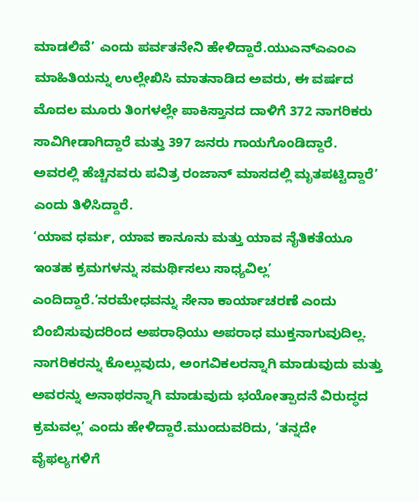ಮಾಡಲಿವೆ’ ಎಂದು ಪರ್ವತನೇನಿ ಹೇಳಿದ್ದಾರೆ.ಯುಎನ್ಎಎಂಎ ಮಾಹಿತಿಯನ್ನು ಉಲ್ಲೇಖಿಸಿ ಮಾತನಾಡಿದ ಅವರು, ಈ ವರ್ಷದ ಮೊದಲ ಮೂರು ತಿಂಗಳಲ್ಲೇ ಪಾಕಿಸ್ತಾನದ ದಾಳಿಗೆ 372 ನಾಗರಿಕರು ಸಾವಿಗೀಡಾಗಿದ್ದಾರೆ ಮತ್ತು 397 ಜನರು ಗಾಯಗೊಂಡಿದ್ದಾರೆ. ಅವರಲ್ಲಿ ಹೆಚ್ಚಿನವರು ಪವಿತ್ರ ರಂಜಾನ್ ಮಾಸದಲ್ಲಿ ಮೃತಪಟ್ಟಿದ್ದಾರೆ’ ಎಂದು ತಿಳಿಸಿದ್ದಾರೆ.
‘ಯಾವ ಧರ್ಮ, ಯಾವ ಕಾನೂನು ಮತ್ತು ಯಾವ ನೈತಿಕತೆಯೂ ಇಂತಹ ಕ್ರಮಗಳನ್ನು ಸಮರ್ಥಿಸಲು ಸಾಧ್ಯವಿಲ್ಲ’ ಎಂದಿದ್ದಾರೆ.’ನರಮೇಧವನ್ನು ಸೇನಾ ಕಾರ್ಯಾಚರಣೆ ಎಂದು ಬಿಂಬಿಸುವುದರಿಂದ ಅಪರಾಧಿಯು ಅಪರಾಧ ಮುಕ್ತನಾಗುವುದಿಲ್ಲ. ನಾಗರಿಕರನ್ನು ಕೊಲ್ಲುವುದು, ಅಂಗವಿಕಲರನ್ನಾಗಿ ಮಾಡುವುದು ಮತ್ತು ಅವರನ್ನು ಅನಾಥರನ್ನಾಗಿ ಮಾಡುವುದು ಭಯೋತ್ಪಾದನೆ ವಿರುದ್ಧದ ಕ್ರಮವಲ್ಲ’ ಎಂದು ಹೇಳಿದ್ದಾರೆ.ಮುಂದುವರಿದು, ‘ತನ್ನದೇ ವೈಫಲ್ಯಗಳಿಗೆ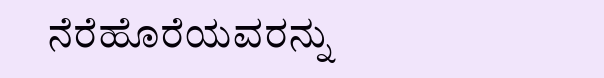ನೆರೆಹೊರೆಯವರನ್ನು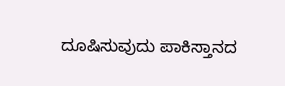ದೂಷಿಸುವುದು ಪಾಕಿಸ್ತಾನದ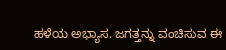ಹಳೆಯ ಅಭ್ಯಾಸ. ಜಗತ್ತನ್ನು ವಂಚಿಸುವ ಈ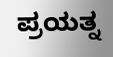ಪ್ರಯತ್ನ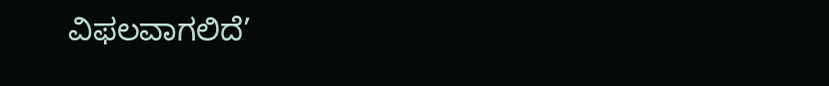ವಿಫಲವಾಗಲಿದೆ’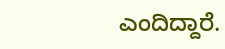ಎಂದಿದ್ದಾರೆ.